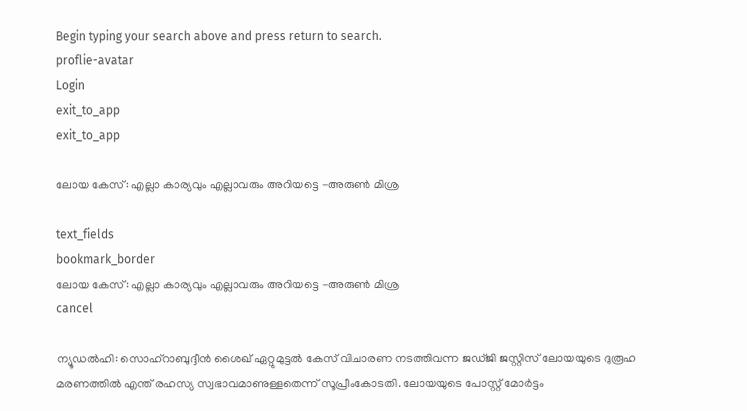Begin typing your search above and press return to search.
proflie-avatar
Login
exit_to_app
exit_to_app

ലോയ കേസ്: എല്ലാ കാര്യവും എല്ലാവരും അറിയട്ടെ -അരുൺ മിശ്ര

text_fields
bookmark_border
ലോയ കേസ്: എല്ലാ കാര്യവും എല്ലാവരും അറിയട്ടെ -അരുൺ മിശ്ര
cancel

ന്യൂഡൽഹി: സൊഹ്റാബുദ്ദീൻ ശൈഖ് ഏറ്റുമുട്ടൽ കേസ് വിചാരണ നടത്തിവന്ന ജഡ്ജി ജസ്റ്റിസ് ലോയയുടെ ദുരൂഹ മരണത്തിൽ എന്ത് രഹസ്യ സ്വഭാവമാണുള്ളതെന്ന് സൂപ്രീംകോടതി. ലോയയുടെ പോസ്റ്റ് മോർട്ടം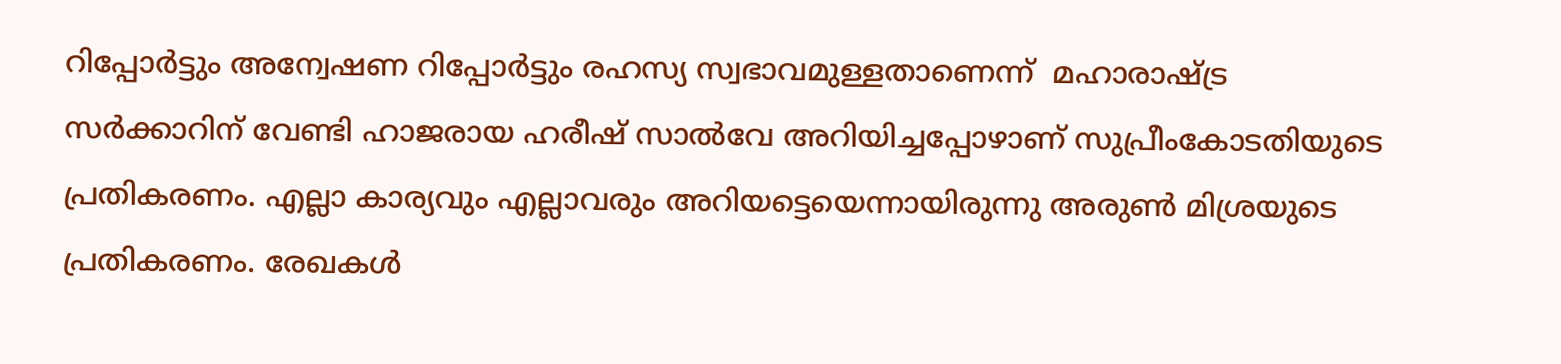റിപ്പോർട്ടും അന്വേഷണ റിപ്പോർട്ടും രഹസ്യ സ്വഭാവമുള്ളതാണെന്ന്  മഹാരാഷ്ട്ര സർക്കാറിന് വേണ്ടി ഹാജരായ ഹരീഷ് സാൽവേ അറിയിച്ചപ്പോഴാണ് സുപ്രീംകോടതിയുടെ പ്രതികരണം. എല്ലാ കാര്യവും എല്ലാവരും അറിയട്ടെയെന്നായിരുന്നു അരുൺ മിശ്രയുടെ പ്രതികരണം. രേഖകൾ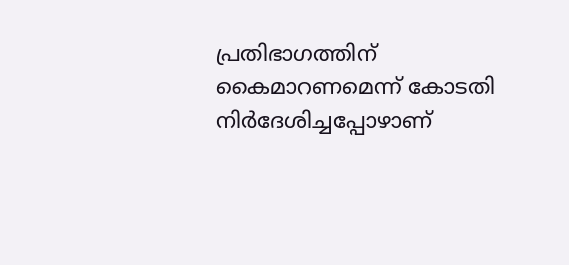പ്രതിഭാഗത്തിന് കൈമാറണമെന്ന് കോടതി നിർദേശിച്ചപ്പോഴാണ്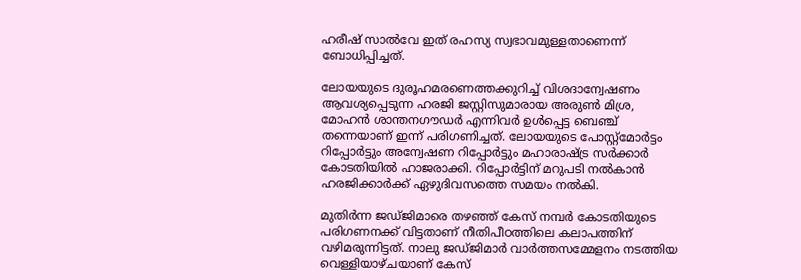ഹരീഷ് സാൽവേ ഇത് രഹസ്യ സ്വഭാവമുള്ളതാണെന്ന് ബോധിപ്പിച്ചത്.

ലോയയുടെ ദുരൂഹമരണെത്തക്കുറിച്ച് വിശദാന്വേഷണം ആവശ്യപ്പെടുന്ന ഹരജി ജസ്റ്റിസുമാരായ അരുൺ മിശ്ര, മോഹൻ ശാന്തനഗൗഡർ എന്നിവർ ഉൾപ്പെട്ട ബെഞ്ച് തന്നെയാണ് ഇന്ന് പരിഗണിച്ചത്. ലോയയുടെ പോസ്റ്റ്മോർട്ടം റിപ്പോർട്ടും അന്വേഷണ റിപ്പോർട്ടും മഹാരാഷ്ട്ര സർക്കാർ കോടതിയിൽ ഹാജരാക്കി. റിപ്പോർട്ടിന് മറുപടി നൽകാൻ ഹരജിക്കാർക്ക് ഏഴുദിവസത്തെ സമയം നൽകി.

മുതിർന്ന ജഡ്ജിമാരെ തഴഞ്ഞ് കേസ് നമ്പർ കോടതിയുടെ പരിഗണനക്ക് വിട്ടതാണ് നീതിപീഠത്തിലെ കലാപത്തിന് വഴിമരുന്നിട്ടത്. നാലു ജഡ്ജിമാർ വാർത്തസമ്മേളനം നടത്തിയ വെള്ളിയാഴ്ചയാണ് കേസ്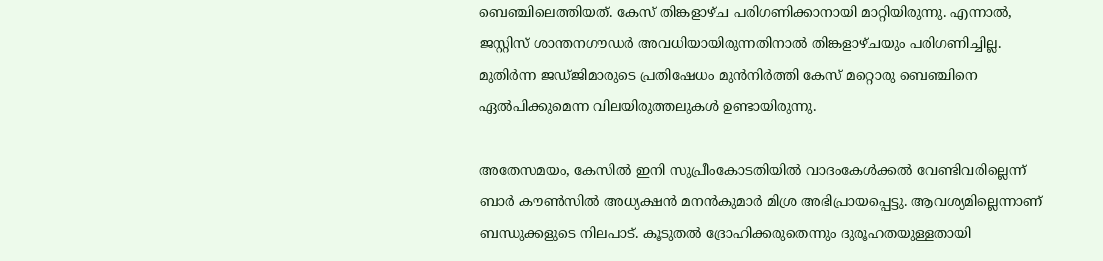ബെഞ്ചിലെത്തിയത്. കേസ് തിങ്കളാഴ്ച പരിഗണിക്കാനായി മാറ്റിയിരുന്നു. എന്നാൽ, ജസ്റ്റിസ് ശാന്തനഗൗഡർ അവധിയായിരുന്നതിനാൽ തിങ്കളാഴ്ചയും പരിഗണിച്ചില്ല. മുതിർന്ന ജഡ്ജിമാരുടെ പ്രതിഷേധം മുൻനിർത്തി കേസ് മറ്റൊരു ബെഞ്ചിനെ ഏൽപിക്കുമെന്ന വിലയിരുത്തലുകൾ ഉണ്ടായിരുന്നു.

അതേസമയം, കേസിൽ ഇനി സുപ്രീംകോടതിയിൽ വാദംകേൾക്കൽ വേണ്ടിവരില്ലെന്ന് ബാർ കൗൺസിൽ അധ്യക്ഷൻ മനൻകുമാർ മിശ്ര അഭിപ്രായപ്പെട്ടു. ആവശ്യമില്ലെന്നാണ് ബന്ധുക്കളുടെ നിലപാട്. കൂടുതൽ ദ്രോഹിക്കരുതെന്നും ദുരൂഹതയുള്ളതായി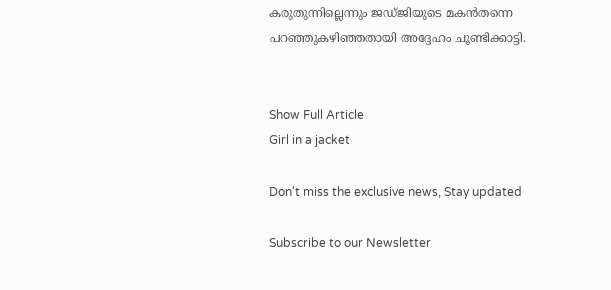കരുതുന്നില്ലെന്നും ജഡ്ജിയുടെ മകൻതന്നെ പറഞ്ഞുകഴിഞ്ഞതായി അദ്ദേഹം ചൂണ്ടിക്കാട്ടി.


Show Full Article
Girl in a jacket

Don't miss the exclusive news, Stay updated

Subscribe to our Newsletter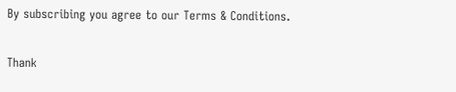By subscribing you agree to our Terms & Conditions.

Thank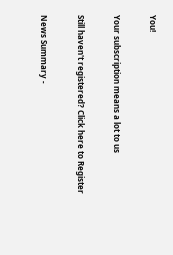You!

Your subscription means a lot to us

Still haven't registered? Click here to Register

News Summary -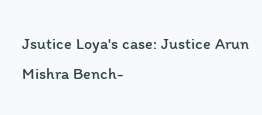Jsutice Loya's case: Justice Arun Mishra Bench-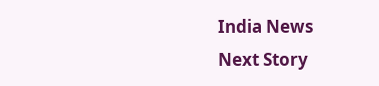India News
Next Story